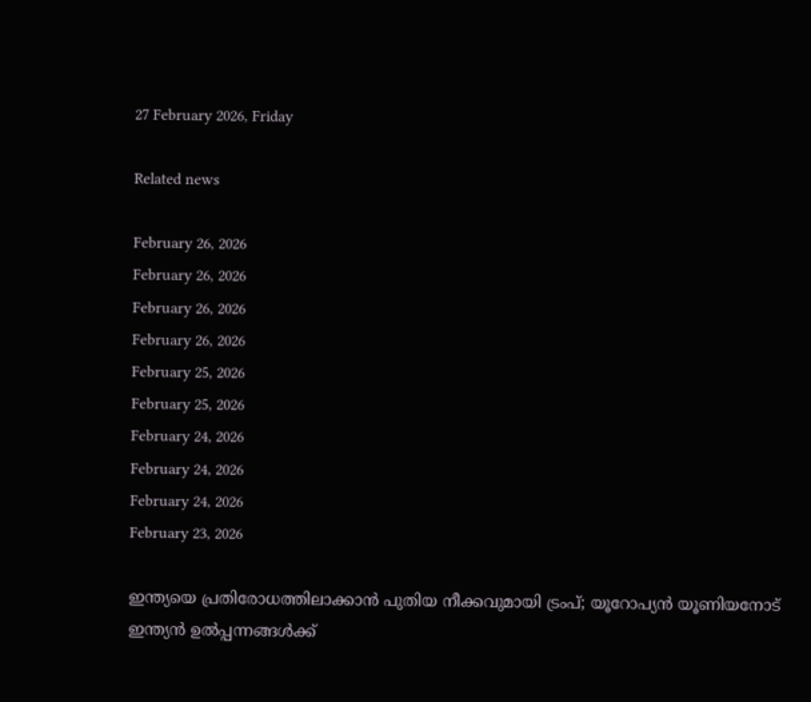27 February 2026, Friday

Related news

February 26, 2026
February 26, 2026
February 26, 2026
February 26, 2026
February 25, 2026
February 25, 2026
February 24, 2026
February 24, 2026
February 24, 2026
February 23, 2026

ഇന്ത്യയെ പ്രതിരോധത്തിലാക്കാൻ പുതിയ നീക്കവുമായി ട്രംപ്; യൂറോപ്യൻ യൂണിയനോട് ഇന്ത്യൻ ഉൽപ്പന്നങ്ങൾക്ക്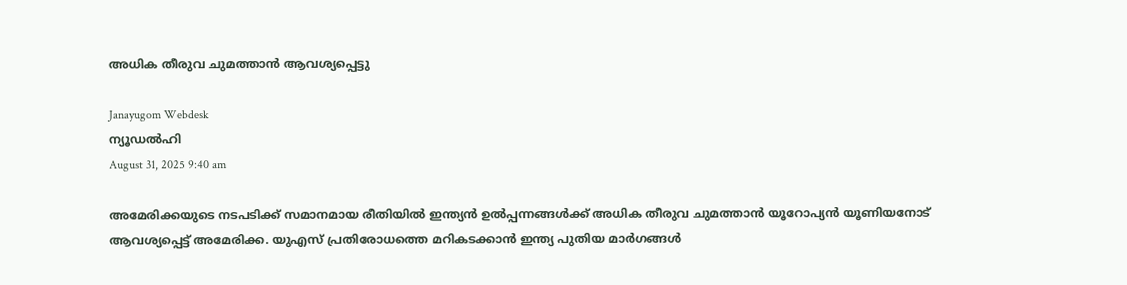അധിക തീരുവ ചുമത്താൻ ആവശ്യപ്പെട്ടു

Janayugom Webdesk
ന്യൂഡല്‍ഹി
August 31, 2025 9:40 am

അമേരിക്കയുടെ നടപടിക്ക് സമാനമായ രീതിയിൽ ഇന്ത്യൻ ഉൽപ്പന്നങ്ങൾക്ക് അധിക തീരുവ ചുമത്താൻ യൂറോപ്യൻ യൂണിയനോട് ആവശ്യപ്പെട്ട് അമേരിക്ക. യുഎസ് പ്രതിരോധത്തെ മറികടക്കാൻ ഇന്ത്യ പുതിയ മാർഗങ്ങൾ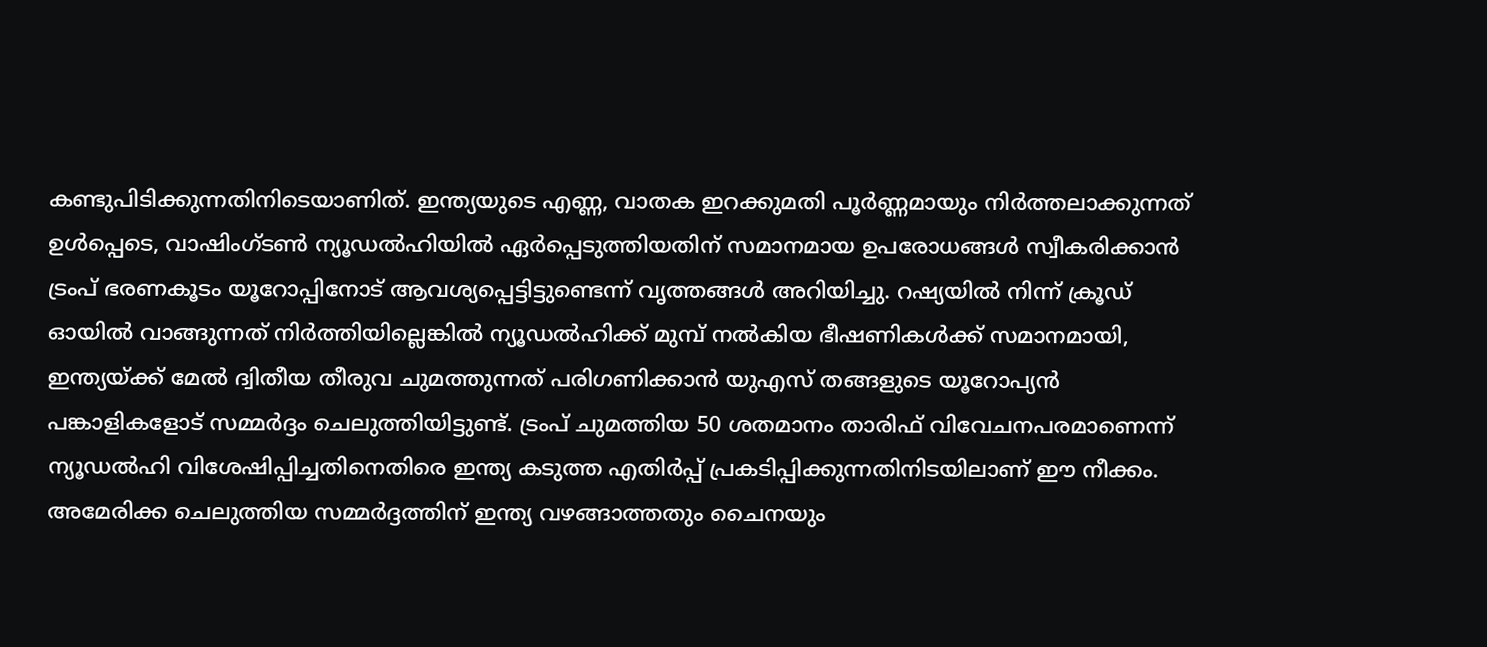കണ്ടുപിടിക്കുന്നതിനിടെയാണിത്. ഇന്ത്യയുടെ എണ്ണ, വാതക ഇറക്കുമതി പൂർണ്ണമായും നിർത്തലാക്കുന്നത് ഉൾപ്പെടെ, വാഷിംഗ്ടൺ ന്യൂഡൽഹിയിൽ ഏർപ്പെടുത്തിയതിന് സമാനമായ ഉപരോധങ്ങൾ സ്വീകരിക്കാൻ ട്രംപ് ഭരണകൂടം യൂറോപ്പിനോട് ആവശ്യപ്പെട്ടിട്ടുണ്ടെന്ന് വൃത്തങ്ങൾ അറിയിച്ചു. റഷ്യയിൽ നിന്ന് ക്രൂഡ് ഓയിൽ വാങ്ങുന്നത് നിർത്തിയില്ലെങ്കിൽ ന്യൂഡൽഹിക്ക് മുമ്പ് നൽകിയ ഭീഷണികൾക്ക് സമാനമായി, ഇന്ത്യയ്ക്ക് മേൽ ദ്വിതീയ തീരുവ ചുമത്തുന്നത് പരിഗണിക്കാൻ യുഎസ് തങ്ങളുടെ യൂറോപ്യൻ പങ്കാളികളോട് സമ്മർദ്ദം ചെലുത്തിയിട്ടുണ്ട്. ട്രംപ് ചുമത്തിയ 50 ശതമാനം താരിഫ് വിവേചനപരമാണെന്ന് ന്യൂഡൽഹി വിശേഷിപ്പിച്ചതിനെതിരെ ഇന്ത്യ കടുത്ത എതിർപ്പ് പ്രകടിപ്പിക്കുന്നതിനിടയിലാണ് ഈ നീക്കം. അമേരിക്ക ചെലുത്തിയ സമ്മർദ്ദത്തിന് ഇന്ത്യ വഴങ്ങാത്തതും ചൈനയും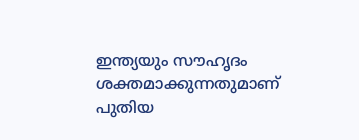ഇന്ത്യയും സൗഹൃദം ശക്തമാക്കുന്നതുമാണ് പുതിയ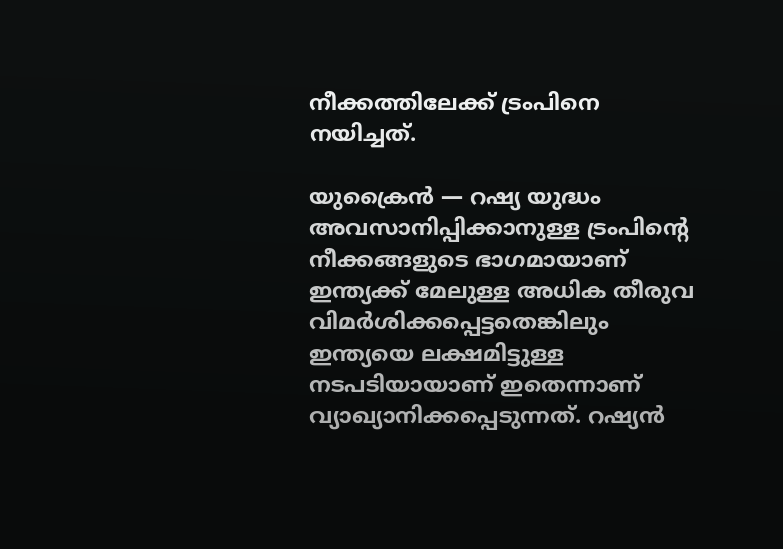നീക്കത്തിലേക്ക് ട്രംപിനെ നയിച്ചത്.

യുക്രൈൻ — റഷ്യ യുദ്ധം അവസാനിപ്പിക്കാനുള്ള ട്രംപിൻ്റെ നീക്കങ്ങളുടെ ഭാഗമായാണ് ഇന്ത്യക്ക് മേലുള്ള അധിക തീരുവ വിമർശിക്കപ്പെട്ടതെങ്കിലും ഇന്ത്യയെ ലക്ഷമിട്ടുള്ള നടപടിയായാണ് ഇതെന്നാണ് വ്യാഖ്യാനിക്കപ്പെടുന്നത്. റഷ്യൻ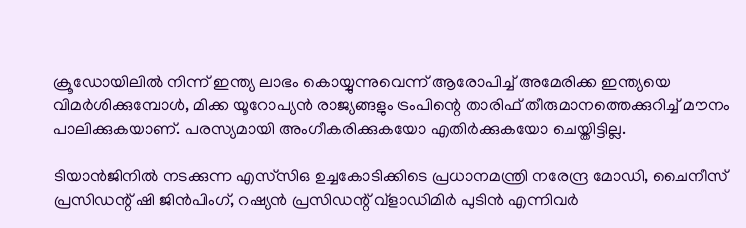ക്രൂഡോയിലിൽ നിന്ന് ഇന്ത്യ ലാഭം കൊയ്യുന്നുവെന്ന് ആരോപിച്ച് അമേരിക്ക ഇന്ത്യയെ വിമർശിക്കുമ്പോൾ, മിക്ക യൂറോപ്യൻ രാജ്യങ്ങളും ട്രംപിന്റെ താരിഫ് തീരുമാനത്തെക്കുറിച്ച് മൗനം പാലിക്കുകയാണ്. പരസ്യമായി അംഗീകരിക്കുകയോ എതിർക്കുകയോ ചെയ്തിട്ടില്ല.

ടിയാൻജിനിൽ നടക്കുന്ന എസ്‌സി‌ഒ ഉച്ചകോടിക്കിടെ പ്രധാനമന്ത്രി നരേന്ദ്ര മോഡി, ചൈനീസ് പ്രസിഡന്റ് ഷി ജിൻപിംഗ്, റഷ്യൻ പ്രസിഡന്റ് വ്‌ളാഡിമിർ പുടിൻ എന്നിവർ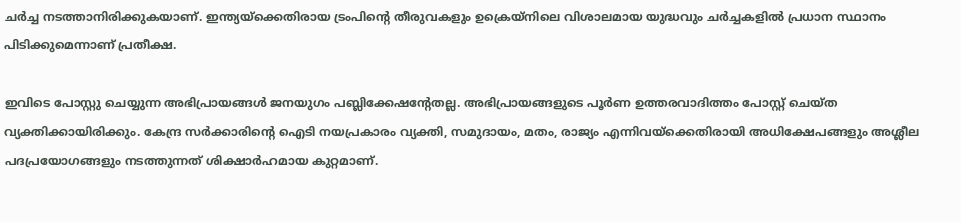ചർച്ച നടത്താനിരിക്കുകയാണ്. ഇന്ത്യയ്‌ക്കെതിരായ ട്രംപിന്റെ തീരുവകളും ഉക്രെയ്‌നിലെ വിശാലമായ യുദ്ധവും ചർച്ചകളിൽ പ്രധാന സ്ഥാനം പിടിക്കുമെന്നാണ് പ്രതീക്ഷ.

ഇവിടെ പോസ്റ്റു ചെയ്യുന്ന അഭിപ്രായങ്ങള്‍ ജനയുഗം പബ്ലിക്കേഷന്റേതല്ല. അഭിപ്രായങ്ങളുടെ പൂര്‍ണ ഉത്തരവാദിത്തം പോസ്റ്റ് ചെയ്ത വ്യക്തിക്കായിരിക്കും. കേന്ദ്ര സര്‍ക്കാരിന്റെ ഐടി നയപ്രകാരം വ്യക്തി, സമുദായം, മതം, രാജ്യം എന്നിവയ്‌ക്കെതിരായി അധിക്ഷേപങ്ങളും അശ്ലീല പദപ്രയോഗങ്ങളും നടത്തുന്നത് ശിക്ഷാര്‍ഹമായ കുറ്റമാണ്.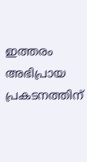ഇത്തരം അഭിപ്രായ പ്രകടനത്തിന്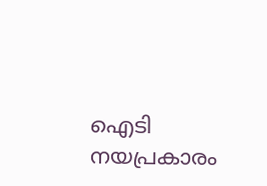ഐടി നയപ്രകാരം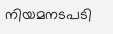നിയമനടപടി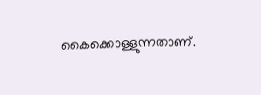കൈക്കൊള്ളുന്നതാണ്.